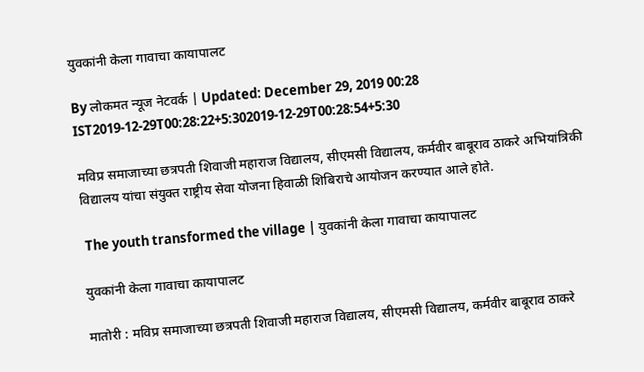युवकांनी केला गावाचा कायापालट

By लोकमत न्यूज नेटवर्क | Updated: December 29, 2019 00:28 IST2019-12-29T00:28:22+5:302019-12-29T00:28:54+5:30

मविप्र समाजाच्या छत्रपती शिवाजी महाराज विद्यालय, सीएमसी विद्यालय, कर्मवीर बाबूराव ठाकरे अभियांत्रिकी विद्यालय यांचा संयुक्त राष्ट्रीय सेवा योजना हिवाळी शिबिराचे आयोजन करण्यात आले होते.

 The youth transformed the village | युवकांनी केला गावाचा कायापालट

युवकांनी केला गावाचा कायापालट

मातोरी : मविप्र समाजाच्या छत्रपती शिवाजी महाराज विद्यालय, सीएमसी विद्यालय, कर्मवीर बाबूराव ठाकरे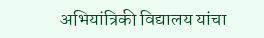अभियांत्रिकी विद्यालय यांचा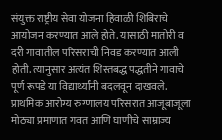संयुक्त राष्ट्रीय सेवा योजना हिवाळी शिबिराचे आयोजन करण्यात आले होते. यासाठी मातोरी व दरी गावातील परिसराची निवड करण्यात आली होती. त्यानुसार अत्यंत शिस्तबद्ध पद्धतीने गावाचे पूर्ण रूपडे या विद्यार्थ्यांनी बदलवून दाखवले. प्राथमिक आरोग्य रुग्णालय परिसरात आजूबाजूला मोठ्या प्रमाणात गवत आणि घाणीचे साम्राज्य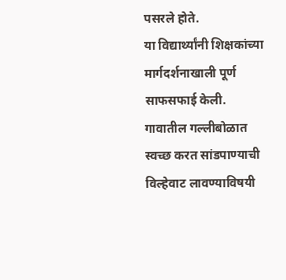पसरले होते.
या विद्यार्थ्यांनी शिक्षकांच्या मार्गदर्शनाखाली पूर्ण साफसफाई केली. गावातील गल्लीबोळात स्वच्छ करत सांडपाण्याची विल्हेवाट लावण्याविषयी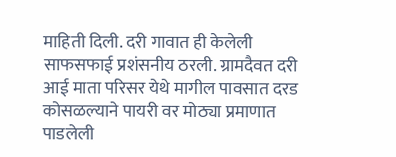माहिती दिली. दरी गावात ही केलेली साफसफाई प्रशंसनीय ठरली. ग्रामदैवत दरी आई माता परिसर येथे मागील पावसात दरड कोसळल्याने पायरी वर मोठ्या प्रमाणात पाडलेली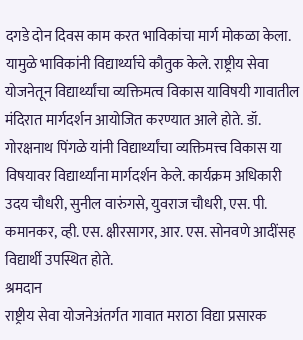दगडे दोन दिवस काम करत भाविकांचा मार्ग मोकळा केला. यामुळे भाविकांनी विद्यार्थ्याचे कौतुक केले. राष्ट्रीय सेवा योजनेतून विद्यार्थ्यांचा व्यक्तिमत्व विकास याविषयी गावातील मंदिरात मार्गदर्शन आयोजित करण्यात आले होते. डॉ. गोरक्षनाथ पिंगळे यांनी विद्यार्थ्यांचा व्यक्तिमत्त्व विकास या विषयावर विद्यार्थ्यांना मार्गदर्शन केले. कार्यक्रम अधिकारी उदय चौधरी, सुनील वारुंगसे, युवराज चौधरी, एस. पी. कमानकर, व्ही. एस. क्षीरसागर, आर. एस. सोनवणे आदींसह विद्यार्थी उपस्थित होते.
श्रमदान
राष्ट्रीय सेवा योजनेअंतर्गत गावात मराठा विद्या प्रसारक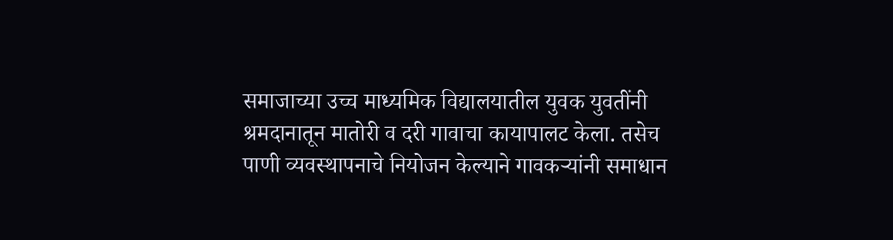समाजाच्या उच्च माध्यमिक विद्यालयातील युवक युवतींनी श्रमदानातून मातोरी व दरी गावाचा कायापालट केला. तसेच पाणी व्यवस्थापनाचे नियोजन केल्याने गावकऱ्यांनी समाधान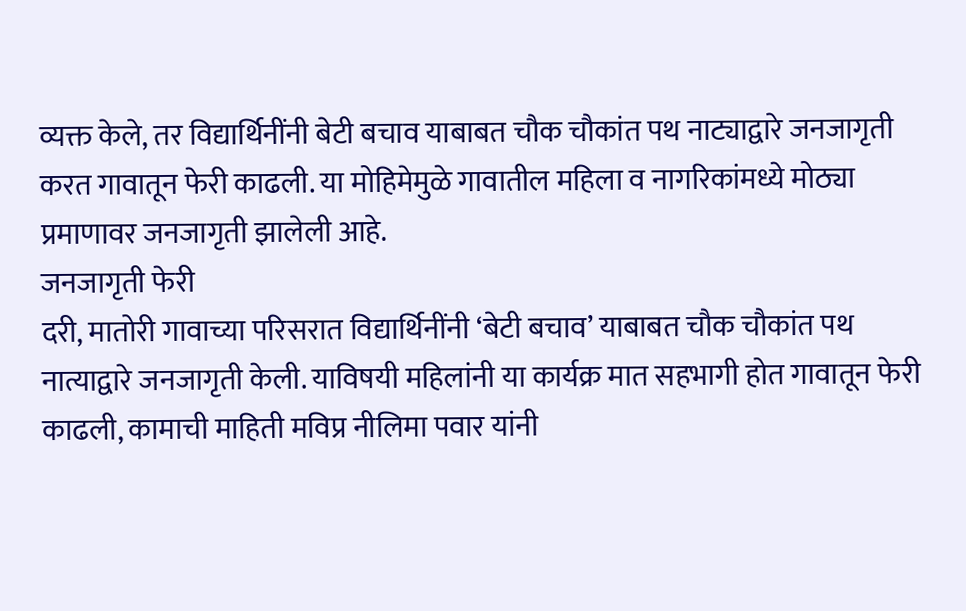व्यक्त केले, तर विद्यार्थिनींनी बेटी बचाव याबाबत चौक चौकांत पथ नाट्याद्वारे जनजागृती करत गावातून फेरी काढली. या मोहिमेमुळे गावातील महिला व नागरिकांमध्ये मोठ्या प्रमाणावर जनजागृती झालेली आहे.
जनजागृती फेरी
दरी, मातोरी गावाच्या परिसरात विद्यार्थिनींनी ‘बेटी बचाव’ याबाबत चौक चौकांत पथ नात्याद्वारे जनजागृती केली. याविषयी महिलांनी या कार्यक्र मात सहभागी होत गावातून फेरी काढली, कामाची माहिती मविप्र नीलिमा पवार यांनी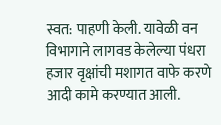स्वत: पाहणी केली. यावेळी वन विभागाने लागवड केलेल्या पंधरा हजार वृक्षांची मशागत वाफे करणे आदी कामे करण्यात आली.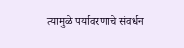त्यामुळे पर्यावरणाचे संवर्धन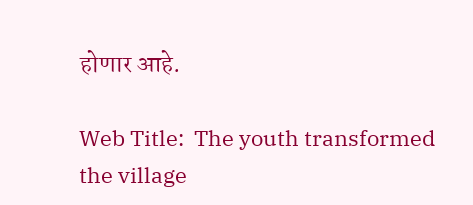होणार आहे.

Web Title:  The youth transformed the village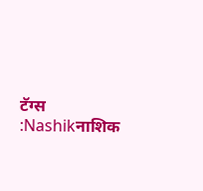टॅग्स :Nashikनाशिक